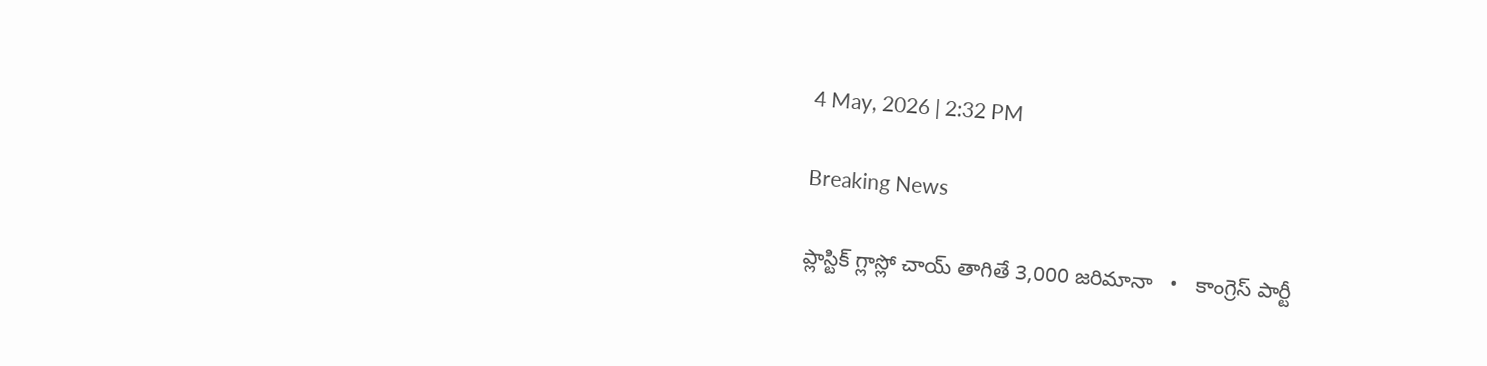4 May, 2026 | 2:32 PM

Breaking News

ప్లాస్టిక్ గ్లాస్లో చాయ్ తాగితే 3,000 జరిమానా   •   కాంగ్రెస్ పార్టీ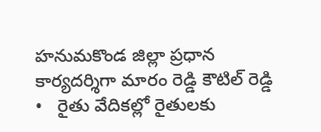హనుమకొండ జిల్లా ప్రధాన కార్యదర్శిగా మారం రెడ్డి కౌటిల్ రెడ్డి   •   రైతు వేదికల్లో రైతులకు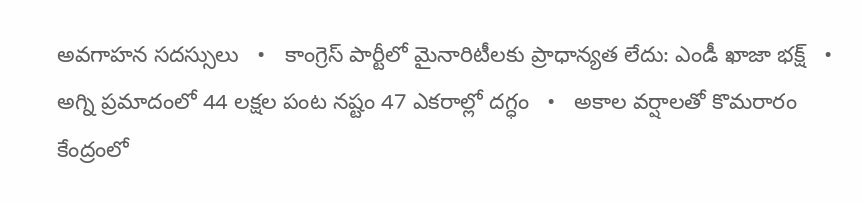అవగాహన సదస్సులు   •   కాంగ్రెస్ పార్టీలో మైనారిటీలకు ప్రాధాన్యత లేదు: ఎండీ ఖాజా భక్ష్   •   అగ్ని ప్రమాదంలో 44 లక్షల పంట నష్టం 47 ఎకరాల్లో దగ్ధం   •   అకాల వర్షాలతో కొమరారం కేంద్రంలో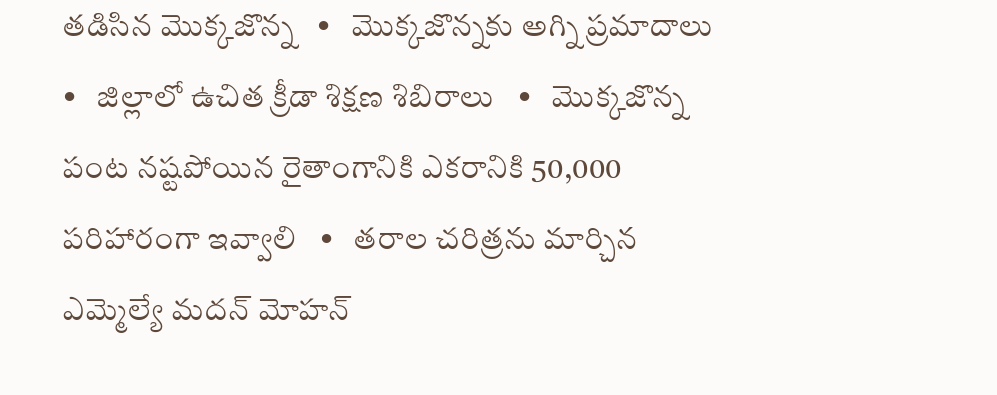తడిసిన మొక్కజొన్న   •   మొక్కజొన్నకు అగ్ని ప్రమాదాలు   •   జిల్లాలో ఉచిత క్రీడా శిక్షణ శిబిరాలు   •   మొక్కజొన్న పంట నష్టపోయిన రైతాంగానికి ఎకరానికి 50,000 పరిహారంగా ఇవ్వాలి   •   తరాల చరిత్రను మార్చిన ఎమ్మెల్యే మదన్ మోహన్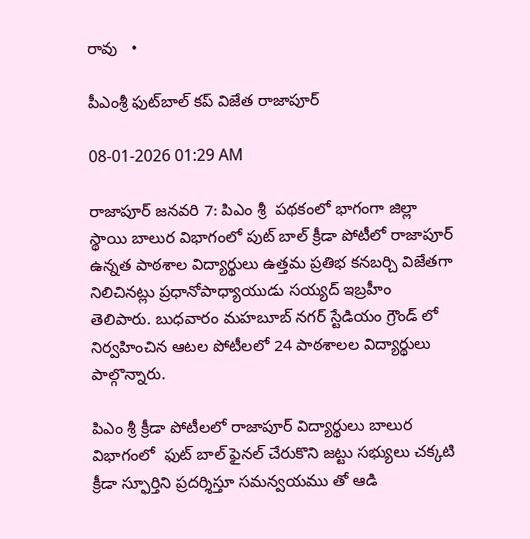రావు   •

పీఎంశ్రీ ఫుట్‌బాల్ కప్ విజేత రాజాపూర్

08-01-2026 01:29 AM

రాజాపూర్ జనవరి 7: పిఎం శ్రీ  పథకంలో భాగంగా జిల్లా స్థాయి బాలుర విభాగంలో పుట్ బాల్ క్రీడా పోటీలో రాజాపూర్ ఉన్నత పాఠశాల విద్యార్థులు ఉత్తమ ప్రతిభ కనబర్చి విజేతగా నిలిచినట్లు ప్రధానోపాధ్యాయుడు సయ్యద్ ఇబ్రహీం తెలిపారు. బుధవారం మహబూబ్ నగర్ స్టేడియం గ్రౌండ్ లో నిర్వహించిన ఆటల పోటీలలో 24 పాఠశాలల విద్యార్థులు పాల్గొన్నారు.

పిఎం శ్రీ క్రీడా పోటీలలో రాజాపూర్ విద్యార్థులు బాలుర విభాగంలో  ఫుట్ బాల్ ఫైనల్ చేరుకొని జట్టు సభ్యులు చక్కటి క్రీడా స్ఫూర్తిని ప్రదర్శిస్తూ సమన్వయము తో ఆడి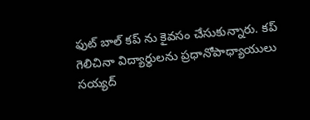ఫుట్ బాల్ కప్ ను కైవసం చేసుకున్నారు. కప్ గెలిచినా విద్యార్థులను ప్రధానోపాధ్యాయులు సయ్యద్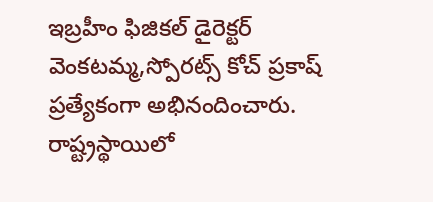ఇబ్రహీం ఫిజికల్ డైరెక్టర్ వెంకటమ్మ,స్పోరట్స్ కోచ్ ప్రకాష్ ప్రత్యేకంగా అభినందించారు. రాష్ట్రస్థాయిలో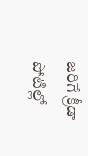జరిగే క్రీడా పోటిల్లో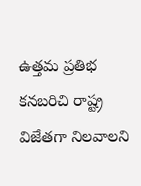ఉత్తమ ప్రతిభ కనబరిచి రాష్ట్ర విజేతగా నిలవాలని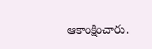ఆకాంక్షించారు.